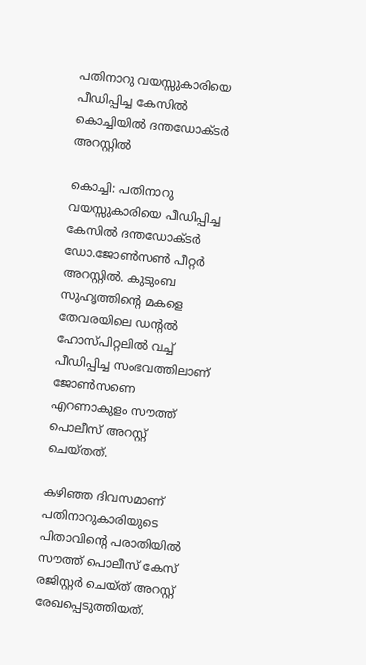പതിനാറു വയസ്സുകാരിയെ പീഡിപ്പിച്ച കേസിൽ കൊച്ചിയില്‍ ദന്തഡോക്ടര്‍ അറസ്റ്റിൽ

കൊച്ചി: പതിനാറു വയസ്സുകാരിയെ പീഡിപ്പിച്ച കേസിൽ ദന്തഡോക്ടര്‍ ഡോ.ജോൺസൺ പീറ്റർ അറസ്റ്റിൽ. കുടുംബ സുഹൃത്തിന്റെ മകളെ തേവരയിലെ ഡന്റൽ ഹോസ്പിറ്റലിൽ വച്ച് പീഡിപ്പിച്ച സംഭവത്തിലാണ് ജോൺസണെ എറണാകുളം സൗത്ത് പൊലീസ് അറസ്റ്റ് ചെയ്തത്.

കഴിഞ്ഞ ദിവസമാണ് പതിനാറുകാരിയുടെ പിതാവിന്റെ പരാതിയിൽ സൗത്ത് പൊലീസ് കേസ് രജിസ്റ്റർ ചെയ്ത് അറസ്റ്റ് രേഖപ്പെടുത്തിയത്.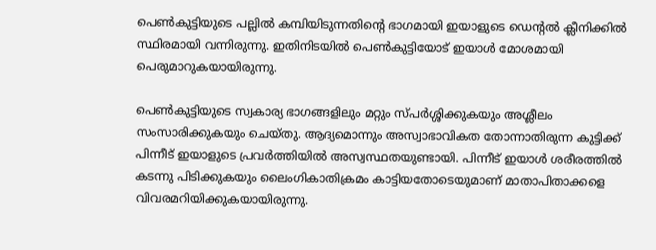പെൺകുട്ടിയുടെ പല്ലിൽ കമ്പിയിടുന്നതിന്റെ ഭാഗമായി ഇയാളുടെ ഡെന്റൽ ക്ലീനിക്കിൽ സ്ഥിരമായി വന്നിരുന്നു. ഇതിനിടയിൽ പെൺകുട്ടിയോട് ഇയാൾ മോശമായി പെരുമാറുകയായിരുന്നു.

പെൺകുട്ടിയുടെ സ്വകാര്യ ഭാഗങ്ങളിലും മറ്റും സ്പർശ്ശിക്കുകയും അശ്ലീലം സംസാരിക്കുകയും ചെയ്തു. ആദ്യമൊന്നും അസ്വാഭാവികത തോന്നാതിരുന്ന കുട്ടിക്ക് പിന്നീട് ഇയാളുടെ പ്രവർത്തിയിൽ അസ്വസ്ഥതയുണ്ടായി. പിന്നീട് ഇയാൾ ശരീരത്തിൽ കടന്നു പിടിക്കുകയും ലൈംഗികാതിക്രമം കാട്ടിയതോടെയുമാണ് മാതാപിതാക്കളെ വിവരമറിയിക്കുകയായിരുന്നു.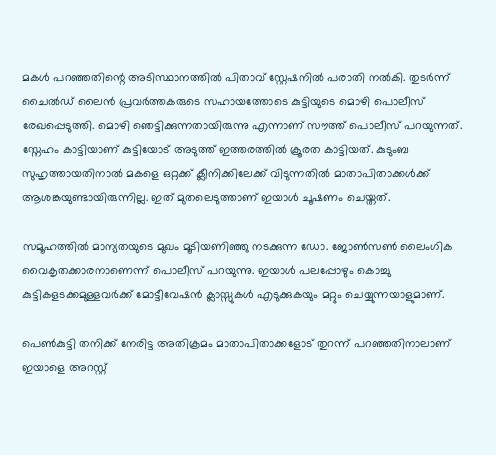മകൾ പറഞ്ഞതിന്റെ അടിസ്ഥാനത്തിൽ പിതാവ് സ്റ്റേഷനിൽ പരാതി നൽകി. തുടർന്ന് ചൈൽഡ് ലൈൻ പ്രവർത്തകരുടെ സഹായത്തോടെ കുട്ടിയുടെ മൊഴി പൊലീസ് രേഖപ്പെടുത്തി. മൊഴി ഞെട്ടിക്കുന്നതായിരുന്നു എന്നാണ് സൗത്ത് പൊലീസ് പറയുന്നത്. സ്നേഹം കാട്ടിയാണ് കുട്ടിയോട് അടുത്ത് ഇത്തരത്തിൽ ക്രൂരത കാട്ടിയത്. കുടുംബ സുഹൃത്തായതിനാൽ മകളെ ഒറ്റക്ക് ക്ലീനിക്കിലേക്ക് വിടുന്നതിൽ മാതാപിതാക്കൾക്ക് ആശങ്കയുണ്ടായിരുന്നില്ല. ഇത് മുതലെടുത്താണ് ഇയാൾ ചൂഷണം ചെയ്തത്.

സമൂഹത്തിൽ മാന്യതയുടെ മുഖം മൂടിയണിഞ്ഞു നടക്കുന്ന ഡോ. ജോൺസൺ ലൈംഗിക വൈകൃതക്കാരനാണെന്ന് പൊലീസ് പറയുന്നു. ഇയാൾ പലപ്പോഴും കൊച്ചു കുട്ടികളടക്കമുള്ളവർക്ക് മോട്ടീവേഷൻ ക്ലാസ്സുകൾ എടുക്കുകയും മറ്റും ചെയ്യുന്നയാളുമാണ്.

പെൺകുട്ടി തനിക്ക് നേരിട്ട അതിക്രമം മാതാപിതാക്കളോട് തുറന്ന് പറഞ്ഞതിനാലാണ് ഇയാളെ അറസ്റ്റ്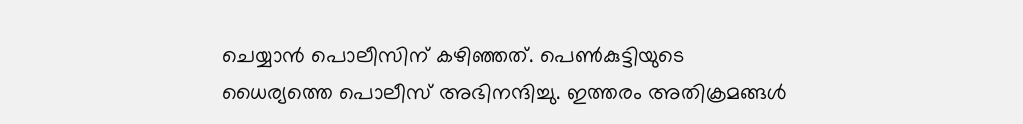ചെയ്യാൻ പൊലീസിന് കഴിഞ്ഞത്. പെൺകുട്ടിയുടെ ധൈര്യത്തെ പൊലീസ് അഭിനന്ദിച്ചു. ഇത്തരം അതിക്രമങ്ങൾ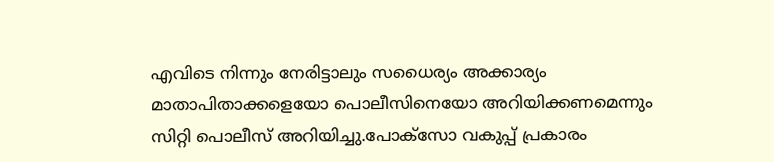എവിടെ നിന്നും നേരിട്ടാലും സധൈര്യം അക്കാര്യം മാതാപിതാക്കളെയോ പൊലീസിനെയോ അറിയിക്കണമെന്നും സിറ്റി പൊലീസ് അറിയിച്ചു.പോക്സോ വകുപ്പ് പ്രകാരം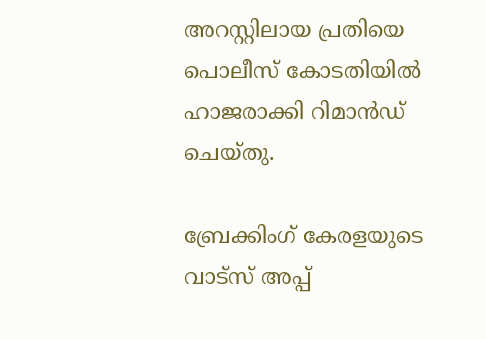അറസ്റ്റിലായ പ്രതിയെ പൊലീസ് കോടതിയിൽ ഹാജരാക്കി റിമാൻഡ് ചെയ്തു.

ബ്രേക്കിംഗ് കേരളയുടെ വാട്സ് അപ്പ്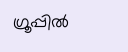ഗ്രൂപ്പിൽ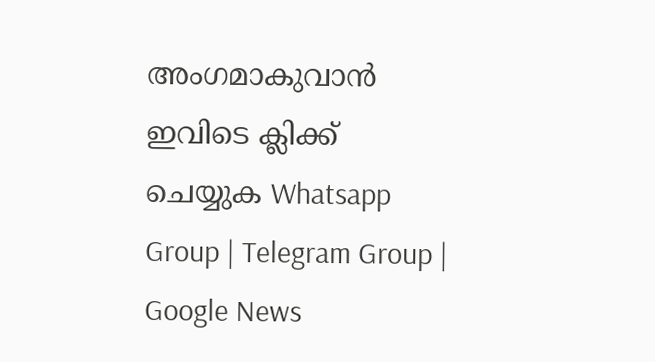അംഗമാകുവാൻ ഇവിടെ ക്ലിക്ക് ചെയ്യുക Whatsapp Group | Telegram Group | Google News